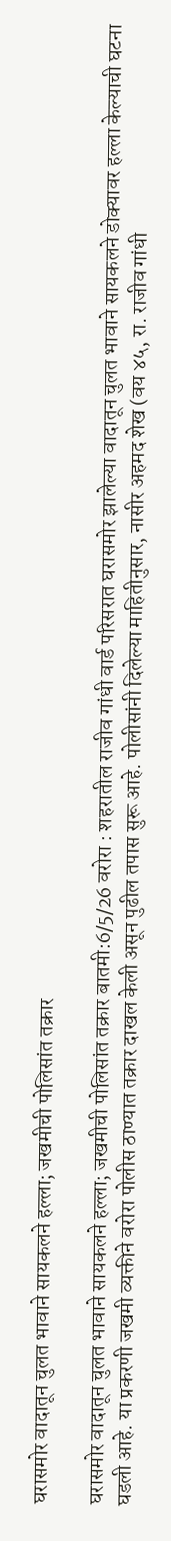घरासमोर वादातून चुलत भावाने सायकलने हल्ला; जखमीची पोलिसांत तक्रार

घरासमोर वादातून चुलत भावाने सायकलने हल्ला; जखमीची पोलिसांत तक्रार बातमी:6/5/26 वरोरा : शहरातील राजीव गांधी वार्ड परिसरात घरासमोर झालेल्या वादातून चुलत भावाने सायकलने डोक्यावर हल्ला केल्याची घटना घडली आहे. या प्रकरणी जखमी व्यक्तीने वरोरा पोलीस ठाण्यात तक्रार दाखल केली असून पुढील तपास सुरू आहे. पोलीसांनी दिलेल्या माहितीनुसार, नासीर अहमद शेख (वय ४५, रा. राजीव गांधी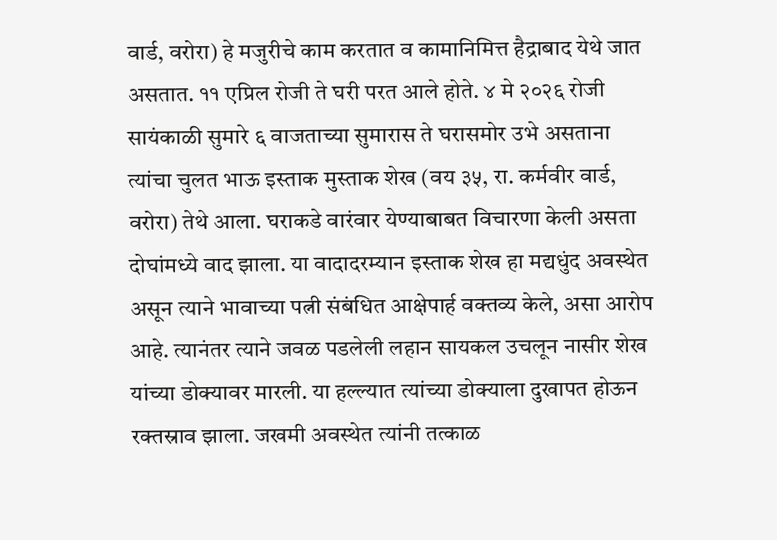वार्ड, वरोरा) हे मजुरीचे काम करतात व कामानिमित्त हैद्राबाद येथे जात असतात. ११ एप्रिल रोजी ते घरी परत आले होते. ४ मे २०२६ रोजी सायंकाळी सुमारे ६ वाजताच्या सुमारास ते घरासमोर उभे असताना त्यांचा चुलत भाऊ इस्ताक मुस्ताक शेख (वय ३५, रा. कर्मवीर वार्ड, वरोरा) तेथे आला. घराकडे वारंवार येण्याबाबत विचारणा केली असता दोघांमध्ये वाद झाला. या वादादरम्यान इस्ताक शेख हा मद्यधुंद अवस्थेत असून त्याने भावाच्या पत्नी संबंधित आक्षेपार्ह वक्तव्य केले, असा आरोप आहे. त्यानंतर त्याने जवळ पडलेली लहान सायकल उचलून नासीर शेख यांच्या डोक्यावर मारली. या हल्ल्यात त्यांच्या डोक्याला दुखापत होऊन रक्तस्राव झाला. जखमी अवस्थेत त्यांनी तत्काळ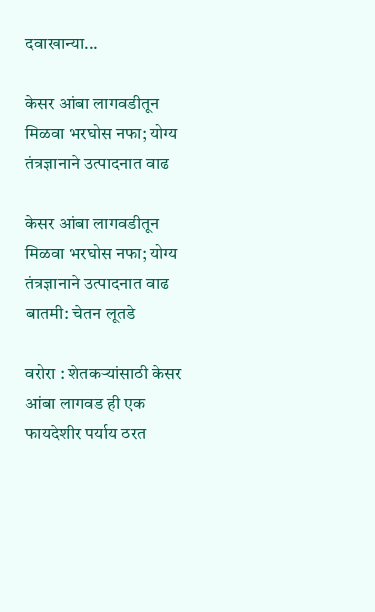दवाखान्या...

केसर आंबा लागवडीतून मिळवा भरघोस नफा; योग्य तंत्रज्ञानाने उत्पादनात वाढ

केसर आंबा लागवडीतून मिळवा भरघोस नफा; योग्य तंत्रज्ञानाने उत्पादनात वाढ
बातमी: चेतन लूतडे

वरोरा : शेतकऱ्यांसाठी केसर आंबा लागवड ही एक फायदेशीर पर्याय ठरत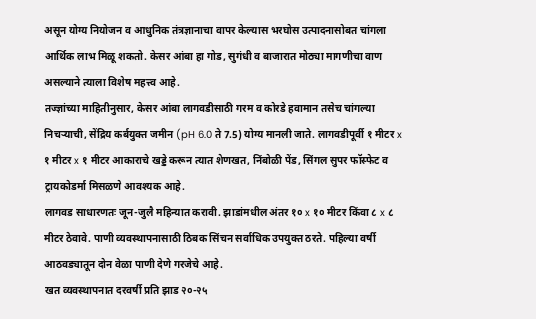असून योग्य नियोजन व आधुनिक तंत्रज्ञानाचा वापर केल्यास भरघोस उत्पादनासोबत चांगला आर्थिक लाभ मिळू शकतो. केसर आंबा हा गोड, सुगंधी व बाजारात मोठ्या मागणीचा वाण असल्याने त्याला विशेष महत्त्व आहे.
तज्ज्ञांच्या माहितीनुसार, केसर आंबा लागवडीसाठी गरम व कोरडे हवामान तसेच चांगल्या निचऱ्याची, सेंद्रिय कर्बयुक्त जमीन (pH 6.0 ते 7.5) योग्य मानली जाते. लागवडीपूर्वी १ मीटर x १ मीटर x १ मीटर आकाराचे खड्डे करून त्यात शेणखत, निंबोळी पेंड, सिंगल सुपर फॉस्फेट व ट्रायकोडर्मा मिसळणे आवश्यक आहे.
लागवड साधारणतः जून-जुलै महिन्यात करावी. झाडांमधील अंतर १० x १० मीटर किंवा ८ x ८ मीटर ठेवावे. पाणी व्यवस्थापनासाठी ठिबक सिंचन सर्वाधिक उपयुक्त ठरते. पहिल्या वर्षी आठवड्यातून दोन वेळा पाणी देणे गरजेचे आहे.
खत व्यवस्थापनात दरवर्षी प्रति झाड २०-२५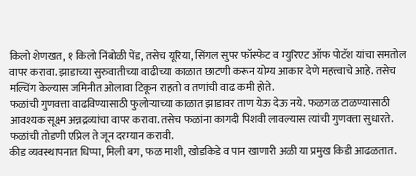किलो शेणखत, १ किलो निंबोळी पेंड, तसेच यूरिया, सिंगल सुपर फॉस्फेट व म्युरिएट ऑफ पोटॅश यांचा समतोल वापर करावा. झाडाच्या सुरुवातीच्या वाढीच्या काळात छाटणी करून योग्य आकार देणे महत्त्वाचे आहे. तसेच मल्चिंग केल्यास जमिनीत ओलावा टिकून राहतो व तणांची वाढ कमी होते.
फळांची गुणवत्ता वाढविण्यासाठी फुलोऱ्याच्या काळात झाडावर ताण येऊ देऊ नये. फळगळ टाळण्यासाठी आवश्यक सूक्ष्म अन्नद्रव्यांचा वापर करावा. तसेच फळांना कागदी पिशवी लावल्यास त्यांची गुणवत्ता सुधारते. फळांची तोडणी एप्रिल ते जून दरम्यान करावी.
कीड व्यवस्थापनात धिप्पा, मिली बग, फळ माशी, खोडकिडे व पान खाणारी अळी या प्रमुख किडी आढळतात.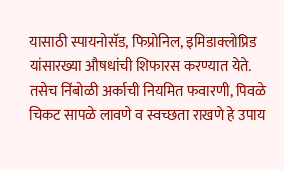यासाठी स्पायनोसॅड, फिप्रोनिल, इमिडाक्लोप्रिड यांसारख्या औषधांची शिफारस करण्यात येते. तसेच निंबोळी अर्काची नियमित फवारणी, पिवळे चिकट सापळे लावणे व स्वच्छता राखणे हे उपाय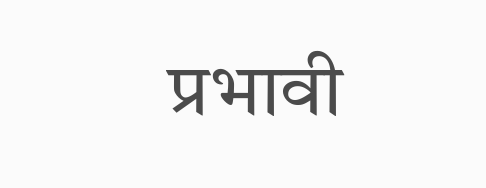प्रभावी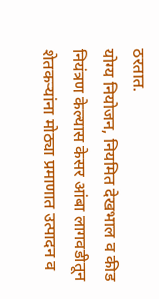ठरतात.
योग्य नियोजन, नियमित देखभाल व कीड नियंत्रण केल्यास केसर आंबा लागवडीतून शेतकऱ्यांना मोठ्या प्रमाणात उत्पादन व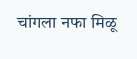चांगला नफा मिळू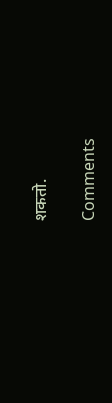शकतो.

Comments